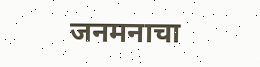जनमनाचा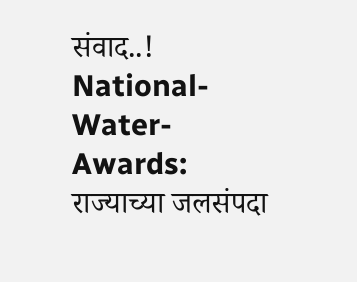संवाद..!
National-Water-Awards: राज्याच्या जलसंपदा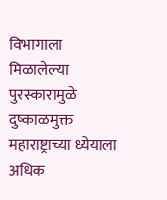विभागाला मिळालेल्या पुरस्कारामुळे दुष्काळमुक्त महाराष्ट्राच्या ध्येयाला अधिक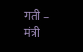गती – मंत्री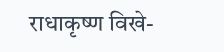राधाकृष्ण विखे-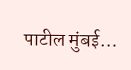पाटील मुंबई…